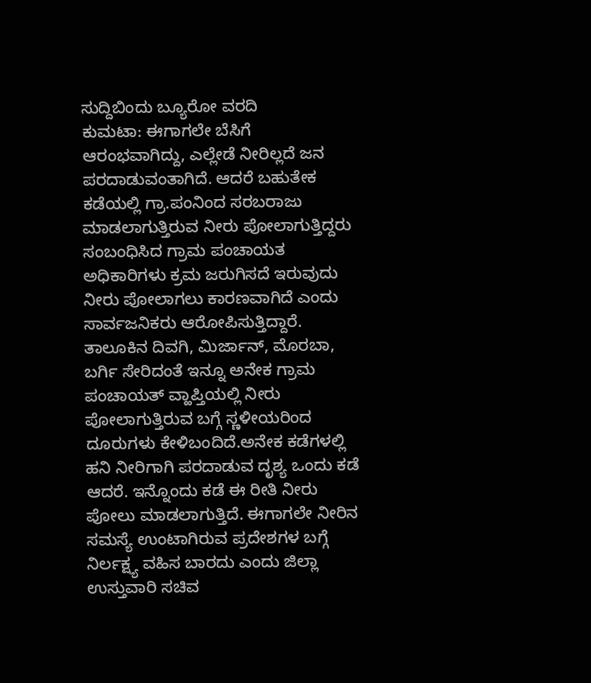ಸುದ್ದಿಬಿಂದು ಬ್ಯೂರೋ ವರದಿ
ಕುಮಟಾ: ಈಗಾಗಲೇ ಬೆಸಿಗೆ ಆರಂಭವಾಗಿದ್ದು, ಎಲ್ಲೇಡೆ ನೀರಿಲ್ಲದೆ ಜನ ಪರದಾಡುವಂತಾಗಿದೆ. ಆದರೆ ಬಹುತೇಕ ಕಡೆಯಲ್ಲಿ ಗ್ರಾ.ಪಂನಿಂದ ಸರಬರಾಜು ಮಾಡಲಾಗುತ್ತಿರುವ ನೀರು ಪೋಲಾಗುತ್ತಿದ್ದರು ಸಂಬಂಧಿಸಿದ ಗ್ರಾಮ ಪಂಚಾಯತ ಅಧಿಕಾರಿಗಳು ಕ್ರಮ ಜರುಗಿಸದೆ ಇರುವುದು ನೀರು ಪೋಲಾಗಲು ಕಾರಣವಾಗಿದೆ ಎಂದು ಸಾರ್ವಜನಿಕರು ಆರೋಪಿಸುತ್ತಿದ್ದಾರೆ.
ತಾಲೂಕಿನ ದಿವಗಿ, ಮಿರ್ಜಾನ್, ಮೊರಬಾ, ಬರ್ಗಿ ಸೇರಿದಂತೆ ಇನ್ನೂ ಅನೇಕ ಗ್ರಾಮ ಪಂಚಾಯತ್ ವ್ಹಾಪ್ತಿಯಲ್ಲಿ ನೀರು ಪೋಲಾಗುತ್ತಿರುವ ಬಗ್ಗೆ ಸ್ಣಳೀಯರಿಂದ ದೂರುಗಳು ಕೇಳಿಬಂದಿದೆ.ಅನೇಕ ಕಡೆಗಳಲ್ಲಿ ಹನಿ ನೀರಿಗಾಗಿ ಪರದಾಡುವ ದೃಶ್ಯ ಒಂದು ಕಡೆ ಆದರೆ. ಇನ್ನೊಂದು ಕಡೆ ಈ ರೀತಿ ನೀರು ಪೋಲು ಮಾಡಲಾಗುತ್ತಿದೆ. ಈಗಾಗಲೇ ನೀರಿನ ಸಮಸ್ಯೆ ಉಂಟಾಗಿರುವ ಪ್ರದೇಶಗಳ ಬಗ್ಗೆ ನಿರ್ಲಕ್ಷ್ಯ ವಹಿಸ ಬಾರದು ಎಂದು ಜಿಲ್ಲಾ ಉಸ್ತುವಾರಿ ಸಚಿವ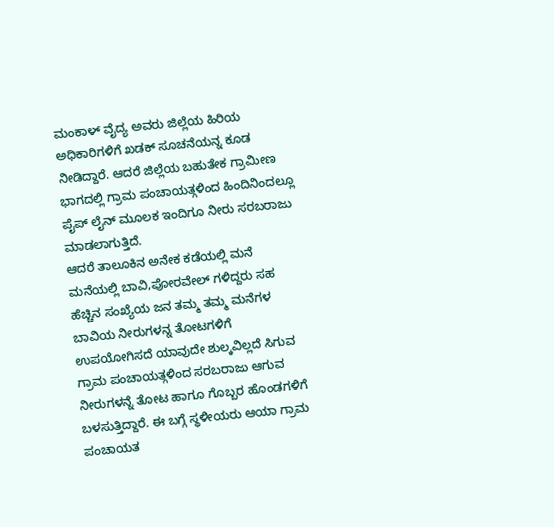ಮಂಕಾಳ್ ವೈದ್ಯ ಅವರು ಜಿಲ್ಲೆಯ ಹಿರಿಯ ಅಧಿಕಾರಿಗಳಿಗೆ ಖಡಕ್ ಸೂಚನೆಯನ್ನ ಕೂಡ ನೀಡಿದ್ದಾರೆ. ಆದರೆ ಜಿಲ್ಲೆಯ ಬಹುತೇಕ ಗ್ರಾಮೀಣ ಭಾಗದಲ್ಲಿ ಗ್ರಾಮ ಪಂಚಾಯತ್ಗಳಿಂದ ಹಿಂದಿನಿಂದಲ್ಲೂ ಪೈಪ್ ಲೈನ್ ಮೂಲಕ ಇಂದಿಗೂ ನೀರು ಸರಬರಾಜು ಮಾಡಲಾಗುತ್ತಿದೆ.
ಆದರೆ ತಾಲೂಕಿನ ಅನೇಕ ಕಡೆಯಲ್ಲಿ ಮನೆ ಮನೆಯಲ್ಲಿ ಬಾವಿ,ಪೋರವೇಲ್ ಗಳಿದ್ದರು ಸಹ ಹೆಚ್ಚಿನ ಸಂಖ್ಯೆಯ ಜನ ತಮ್ಮ ತಮ್ಮ ಮನೆಗಳ ಬಾವಿಯ ನೀರುಗಳನ್ನ ತೋಟಗಳಿಗೆ ಉಪಯೋಗಿಸದೆ ಯಾವುದೇ ಶುಲ್ಕವಿಲ್ಲದೆ ಸಿಗುವ ಗ್ರಾಮ ಪಂಚಾಯತ್ಗಳಿಂದ ಸರಬರಾಜು ಆಗುವ ನೀರುಗಳನ್ನೆ ತೋಟ ಹಾಗೂ ಗೊಬ್ಬರ ಹೊಂಡಗಳಿಗೆ ಬಳಸುತ್ತಿದ್ದಾರೆ. ಈ ಬಗ್ಗೆ ಸ್ಥಳೀಯರು ಆಯಾ ಗ್ರಾಮ ಪಂಚಾಯತ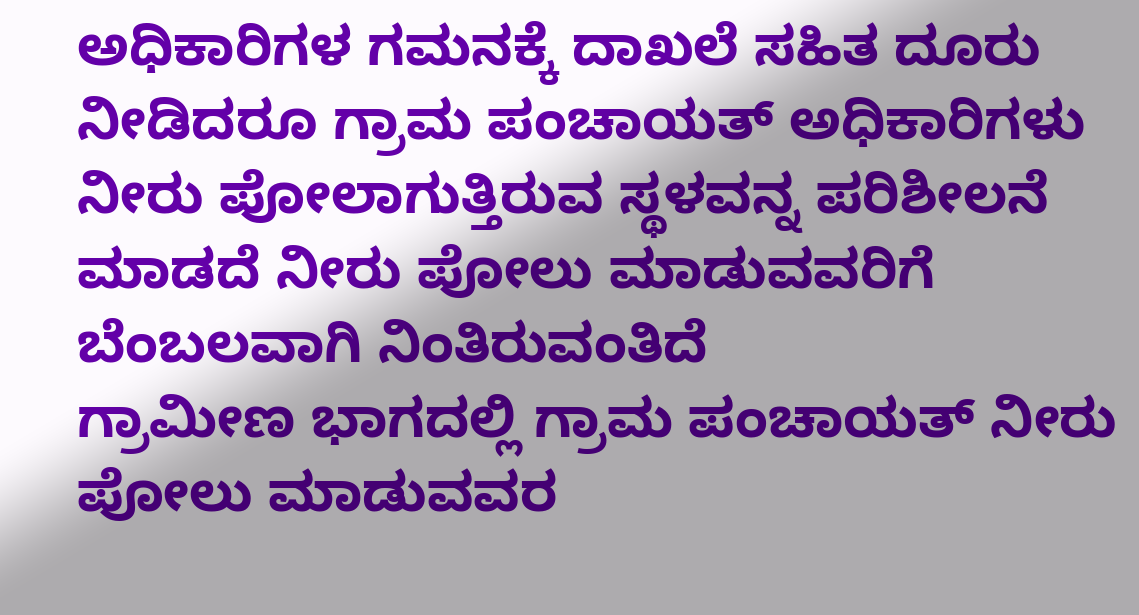ಅಧಿಕಾರಿಗಳ ಗಮನಕ್ಕೆ ದಾಖಲೆ ಸಹಿತ ದೂರು ನೀಡಿದರೂ ಗ್ರಾಮ ಪಂಚಾಯತ್ ಅಧಿಕಾರಿಗಳು ನೀರು ಪೋಲಾಗುತ್ತಿರುವ ಸ್ಥಳವನ್ನ ಪರಿಶೀಲನೆ ಮಾಡದೆ ನೀರು ಪೋಲು ಮಾಡುವವರಿಗೆ ಬೆಂಬಲವಾಗಿ ನಿಂತಿರುವಂತಿದೆ
ಗ್ರಾಮೀಣ ಭಾಗದಲ್ಲಿ ಗ್ರಾಮ ಪಂಚಾಯತ್ ನೀರು ಪೋಲು ಮಾಡುವವರ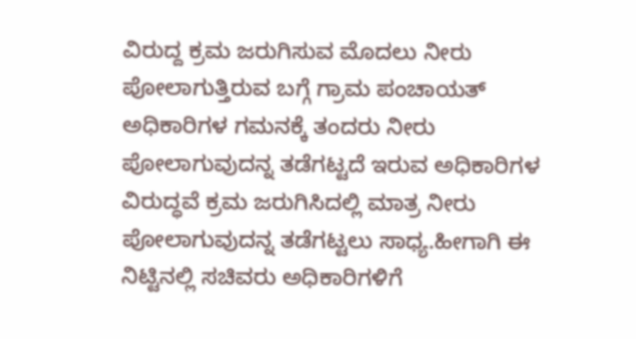ವಿರುದ್ದ ಕ್ರಮ ಜರುಗಿಸುವ ಮೊದಲು ನೀರು ಪೋಲಾಗುತ್ತಿರುವ ಬಗ್ಗೆ ಗ್ರಾಮ ಪಂಚಾಯತ್ ಅಧಿಕಾರಿಗಳ ಗಮನಕ್ಕೆ ತಂದರು ನೀರು ಪೋಲಾಗುವುದನ್ನ ತಡೆಗಟ್ಟದೆ ಇರುವ ಅಧಿಕಾರಿಗಳ ವಿರುದ್ಧವೆ ಕ್ರಮ ಜರುಗಿಸಿದಲ್ಲಿ ಮಾತ್ರ ನೀರು ಪೋಲಾಗುವುದನ್ನ ತಡೆಗಟ್ಟಲು ಸಾಧ್ಯ.ಹೀಗಾಗಿ ಈ ನಿಟ್ಟಿನಲ್ಲಿ ಸಚಿವರು ಅಧಿಕಾರಿಗಳಿಗೆ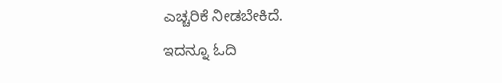ಎಚ್ಚರಿಕೆ ನೀಡಬೇಕಿದೆ.
ಇದನ್ನೂ ಓದಿ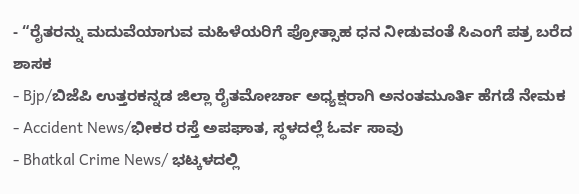- “ರೈತರನ್ನು ಮದುವೆಯಾಗುವ ಮಹಿಳೆಯರಿಗೆ ಪ್ರೋತ್ಸಾಹ ಧನ ನೀಡುವಂತೆ ಸಿಎಂಗೆ ಪತ್ರ ಬರೆದ ಶಾಸಕ
- Bjp/ಬಿಜೆಪಿ ಉತ್ತರಕನ್ನಡ ಜಿಲ್ಲಾ ರೈತಮೋರ್ಚಾ ಅಧ್ಯಕ್ಷರಾಗಿ ಅನಂತಮೂರ್ತಿ ಹೆಗಡೆ ನೇಮಕ
- Accident News/ಭೀಕರ ರಸ್ತೆ ಅಪಘಾತ, ಸ್ಥಳದಲ್ಲೆ ಓರ್ವ ಸಾವು
- Bhatkal Crime News/ ಭಟ್ಕಳದಲ್ಲಿ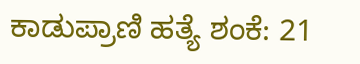ಕಾಡುಪ್ರಾಣಿ ಹತ್ಯೆ ಶಂಕೆ: 21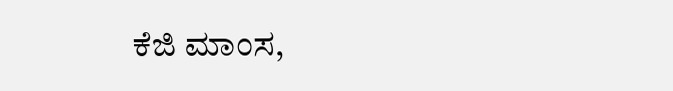ಕೆಜಿ ಮಾಂಸ,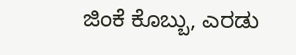ಜಿಂಕೆ ಕೊಬ್ಬು, ಎರಡು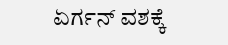ಏರ್ಗನ್ ವಶಕ್ಕೆ